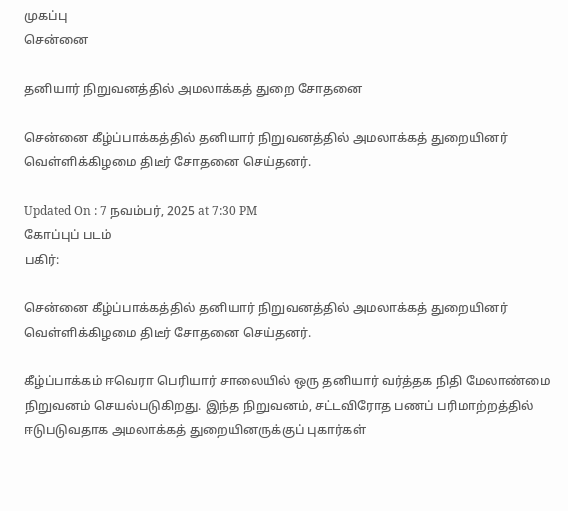முகப்பு
சென்னை

தனியார் நிறுவனத்தில் அமலாக்கத் துறை சோதனை

சென்னை கீழ்ப்பாக்கத்தில் தனியார் நிறுவனத்தில் அமலாக்கத் துறையினர் வெள்ளிக்கிழமை திடீர் சோதனை செய்தனர்.

Updated On : 7 நவம்பர், 2025 at 7:30 PM
கோப்புப் படம்
பகிர்:

சென்னை கீழ்ப்பாக்கத்தில் தனியார் நிறுவனத்தில் அமலாக்கத் துறையினர் வெள்ளிக்கிழமை திடீர் சோதனை செய்தனர்.

கீழ்ப்பாக்கம் ஈவெரா பெரியார் சாலையில் ஒரு தனியார் வர்த்தக நிதி மேலாண்மை நிறுவனம் செயல்படுகிறது. இந்த நிறுவனம், சட்டவிரோத பணப் பரிமாற்றத்தில் ஈடுபடுவதாக அமலாக்கத் துறையினருக்குப் புகார்கள்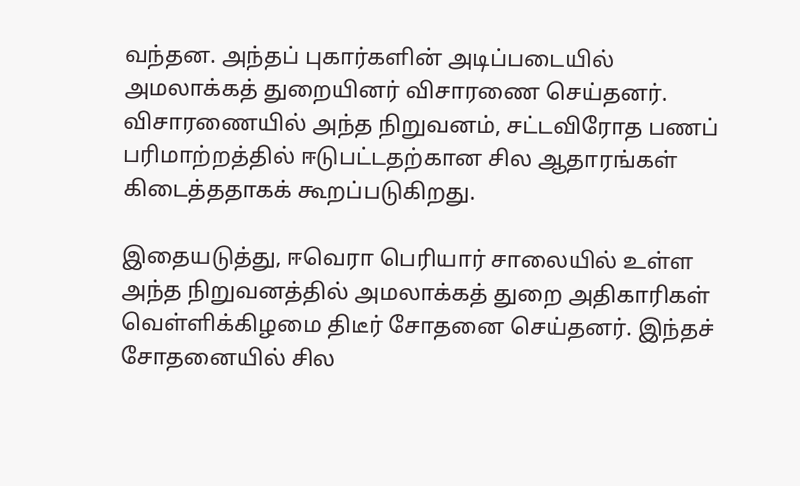வந்தன. அந்தப் புகார்களின் அடிப்படையில் அமலாக்கத் துறையினர் விசாரணை செய்தனர். விசாரணையில் அந்த நிறுவனம், சட்டவிரோத பணப் பரிமாற்றத்தில் ஈடுபட்டதற்கான சில ஆதாரங்கள் கிடைத்ததாகக் கூறப்படுகிறது.

இதையடுத்து, ஈவெரா பெரியார் சாலையில் உள்ள அந்த நிறுவனத்தில் அமலாக்கத் துறை அதிகாரிகள் வெள்ளிக்கிழமை திடீர் சோதனை செய்தனர். இந்தச் சோதனையில் சில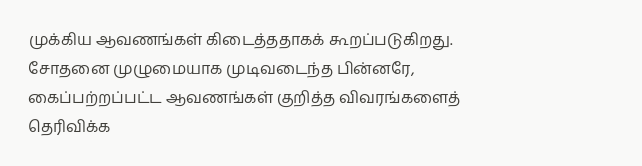முக்கிய ஆவணங்கள் கிடைத்ததாகக் கூறப்படுகிறது. சோதனை முழுமையாக முடிவடைந்த பின்னரே, கைப்பற்றப்பட்ட ஆவணங்கள் குறித்த விவரங்களைத் தெரிவிக்க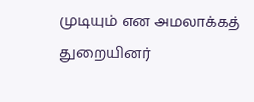முடியும் என அமலாக்கத் துறையினர்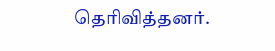தெரிவித்தனர்.